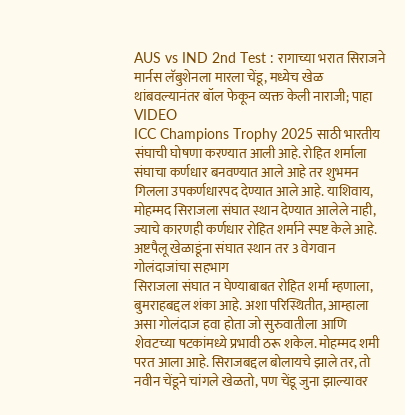AUS vs IND 2nd Test : रागाच्या भरात सिराजने मार्नस लॅबुशेनला मारला चेंडू, मध्येच खेळ थांबवल्यानंतर बॉल फेकून व्यक्त केली नाराजी; पाहा VIDEO
ICC Champions Trophy 2025 साठी भारतीय संघाची घोषणा करण्यात आली आहे. रोहित शर्माला संघाचा कर्णधार बनवण्यात आले आहे तर शुभमन गिलला उपकर्णधारपद देण्यात आले आहे. याशिवाय, मोहम्मद सिराजला संघात स्थान देण्यात आलेले नाही, ज्याचे कारणही कर्णधार रोहित शर्माने स्पष्ट केले आहे.
अष्टपैलू खेळाडूंना संघात स्थान तर 3 वेगवान गोलंदाजांचा सहभाग
सिराजला संघात न घेण्याबाबत रोहित शर्मा म्हणाला, बुमराहबद्दल शंका आहे. अशा परिस्थितीत, आम्हाला असा गोलंदाज हवा होता जो सुरुवातीला आणि शेवटच्या षटकांमध्ये प्रभावी ठरू शकेल. मोहम्मद शमी परत आला आहे. सिराजबद्दल बोलायचे झाले तर, तो नवीन चेंडूने चांगले खेळतो, पण चेंडू जुना झाल्यावर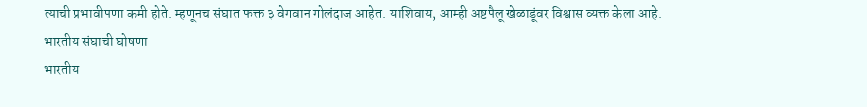त्याची प्रभावीपणा कमी होते. म्हणूनच संघात फक्त ३ वेगवान गोलंदाज आहेत. याशिवाय, आम्ही अष्टपैलू खेळाडूंवर विश्वास व्यक्त केला आहे.
भारतीय संघाची घोषणा
भारतीय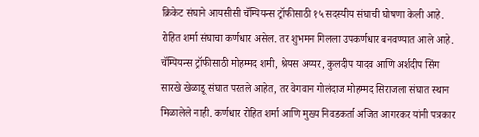क्रिकेट संघाने आयसीसी चॅम्पियन्स ट्रॉफीसाठी १५ सदस्यीय संघाची घोषणा केली आहे. रोहित शर्मा संघाचा कर्णधार असेल. तर शुभमन गिलला उपकर्णधार बनवण्यात आले आहे. चॅम्पियन्स ट्रॉफीसाठी मोहम्मद शमी, श्रेयस अय्यर, कुलदीप यादव आणि अर्शदीप सिंग सारखे खेळाडू संघात परतले आहेत, तर वेगवान गोलंदाज मोहम्मद सिराजला संघात स्थान मिळालेले नाही. कर्णधार रोहित शर्मा आणि मुख्य निवडकर्ता अजित आगरकर यांनी पत्रकार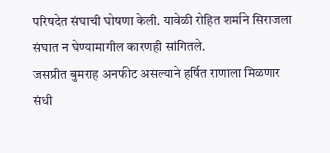परिषदेत संघाची घोषणा केली. यावेळी रोहित शर्माने सिराजला संघात न घेण्यामागील कारणही सांगितले.
जसप्रीत बुमराह अनफीट असल्याने हर्षित राणाला मिळणार संधी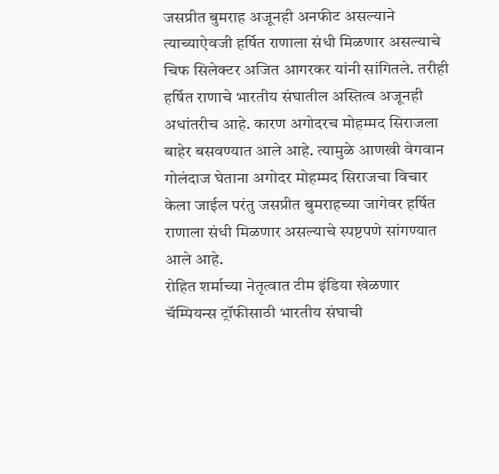जसप्रीत बुमराह अजूनही अनफीट असल्याने त्याच्याऐवजी हर्षित राणाला संधी मिळणार असल्याचे चिफ सिलेक्टर अजित आगरकर यांनी सांगितले. तरीही हर्षित राणाचे भारतीय संघातील अस्तित्व अजूनही अधांतरीच आहे. कारण अगोदरच मोहम्मद सिराजला बाहेर बसवण्यात आले आहे. त्यामुळे आणखी वेगवान गोलंदाज घेताना अगोदर मोहम्मद सिराजचा विचार केला जाईल परंतु जसप्रीत बुमराहच्या जागेवर हर्षित राणाला संधी मिळणार असल्याचे स्पष्टपणे सांगण्यात आले आहे.
रोहित शर्माच्या नेतृत्वात टीम इंडिया खेळणार
चॅम्पियन्स ट्रॉफीसाठी भारतीय संघाची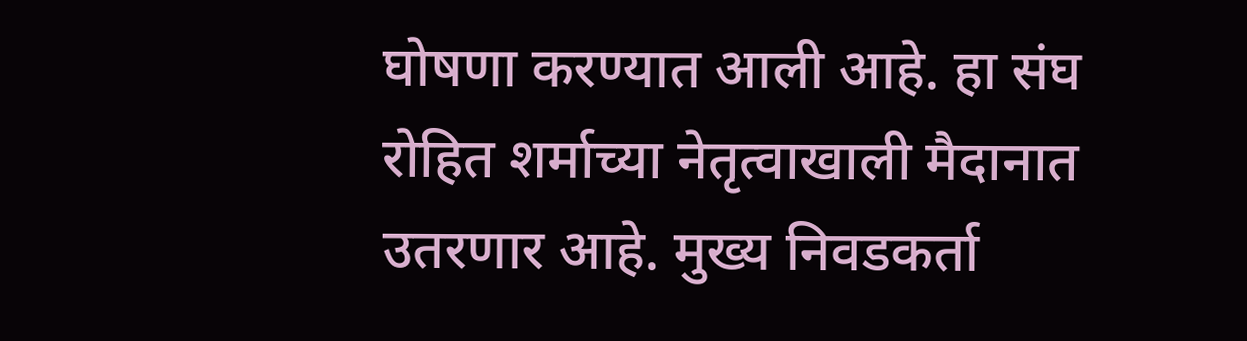घोषणा करण्यात आली आहे. हा संघ रोहित शर्माच्या नेतृत्वाखाली मैदानात उतरणार आहे. मुख्य निवडकर्ता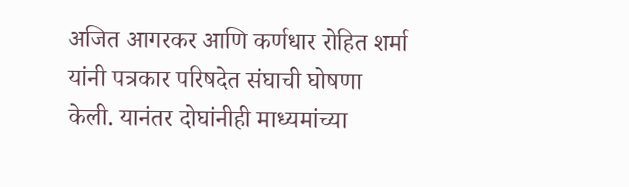अजित आगरकर आणि कर्णधार रोहित शर्मा यांनी पत्रकार परिषदेत संघाची घोषणा केली. यानंतर दोघांनीही माध्यमांच्या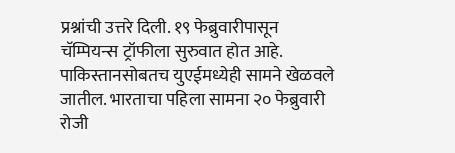प्रश्नांची उत्तरे दिली. १९ फेब्रुवारीपासून चॅम्पियन्स ट्रॉफीला सुरुवात होत आहे. पाकिस्तानसोबतच युएईमध्येही सामने खेळवले जातील. भारताचा पहिला सामना २० फेब्रुवारी रोजी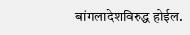बांगलादेशविरुद्ध होईल.